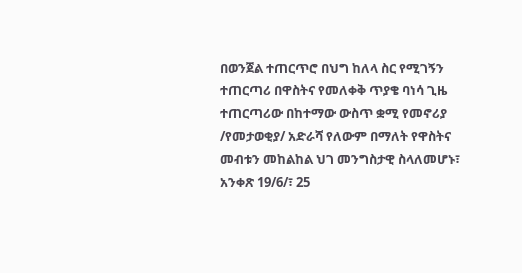በወንጀል ተጠርጥሮ በህግ ከለላ ስር የሚገኝን ተጠርጣሪ በዋስትና የመለቀቅ ጥያቄ ባነሳ ጊዜ ተጠርጣሪው በከተማው ውስጥ ቋሚ የመኖሪያ /የመታወቂያ/ አድራሻ የለውም በማለት የዋስትና መብቱን መከልከል ህገ መንግስታዊ ስላለመሆኑ፣ አንቀጽ 19/6/፣ 25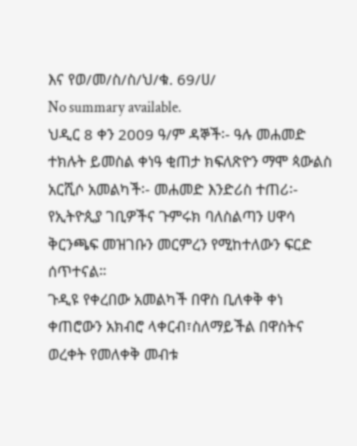እና የወ/መ/ስ/ስ/ህ/ቁ. 69/ሀ/
No summary available.
ህዲር 8 ቀን 2009 ዓ/ም ዳኞች፡- ዓሉ መሐመድ ተክሉት ይመስል ቀነዓ ቂጠታ ክፍለጽዮን ማሞ ጳውልስ አርሺሶ አመልካች፡- መሐመድ እንድሪስ ተጠሪ፡- የኢትዮጲያ ገቢዎችና ጉምሩክ ባለስልጣን ሀዋሳ ቅርንጫፍ መዝገቡን መርምረን የሚከተለውን ፍርድ ሰጥተናል።
ጉዲዩ የቀረበው አመልካች በዋስ ቢለቀቅ ቀነ ቀጠሮውን አክብሮ ላቀርብ፣ስለማይችል በዋስትና ወረቀት የመለቀቅ መብቱ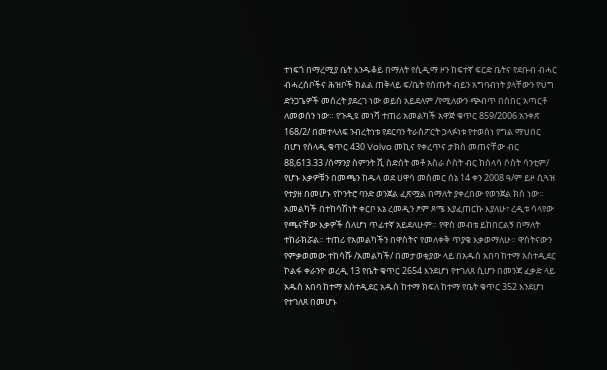ተነፍጎ በማረሚያ ቤት እንዱቆይ በማለት የሲዲማ ዞን ከፍተኛ ፍርድ ቤትና የደቡብ ብሓር ብሓረሰቦችና ሕዝቦች ክልል ጠቅላይ ፍ/ቤት የሰጡት ብይን አግባብነት ያላቸውን የህግ ድንጋጌዎች መሰረት ያደረገ ነው ወይስ አይደለም /የሚለውን ጭብጥ በሰበር አጣርቶ ለመወሰን ነው። የጉዲዩ መነሻ ተጠሪ አመልካች አዋጅ ቁጥር 859/2006 አንቀጽ 168/2/ በመተላለፍ ንብረትነቱ የደርባን ትራስፖርት ኃላፉነቱ የተወሰነ የግል ማህበር በሆነ የሰላዲ ቁጥር 430 Volvo መኪና የቀረጥና ታክስ መጠናቸው ብር 88,613.33 /ሰማንያ ስምንት ሺ ስድስት መቶ አስራ ሶስት ብር ከሰላሳ ሶስት ሳንቲም/ የሆኑ እቃዎቹን በመጫን ከዱላ ወደ ሀዋሳ መስመር ሰኔ 14 ቀን 2008 ዓ/ም ይዞ ሲጓዝ የተያዘ በመሆኑ የኮንትሮ ባንድ ወንጀል ፈጽሟል በማለት ያቀረበው የወንጀል ክስ ነው።
አመልካች በተከሳሽነት ቀርቦ እኔ ረመዲን ፆም ጾሜ እያፈጠርኩ እያለሁ፣ ረዲቱ ሳላየው የጫናቸው እቃዎች ስለሆነ ጥፊተኛ አይደለሁም። የዋስ መብቴ ይከበርልኝ በማለት ተከራክሯል። ተጠሪ የአመልካችን በዋስትና የመለቀቅ ጥያቄ እቃወማለሁ። ዋስትናውን የምቃወመው ተከሳሹ /አመልካች/ በመታወቂያው ላይ በአዱስ አበባ ከተማ አስተዲደር ኮልፋ ቀራንዮ ወረዲ 13 የቤት ቁጥር 2654 እንደሆነ የተገለጸ ሲሆን በመንጃ ፈቃድ ላይ አዱስ አበባ ከተማ አስተዲደር አዱስ ከተማ ክፍለ ከተማ የቤት ቁጥር 352 እንደሆነ የተገለጸ በመሆኑ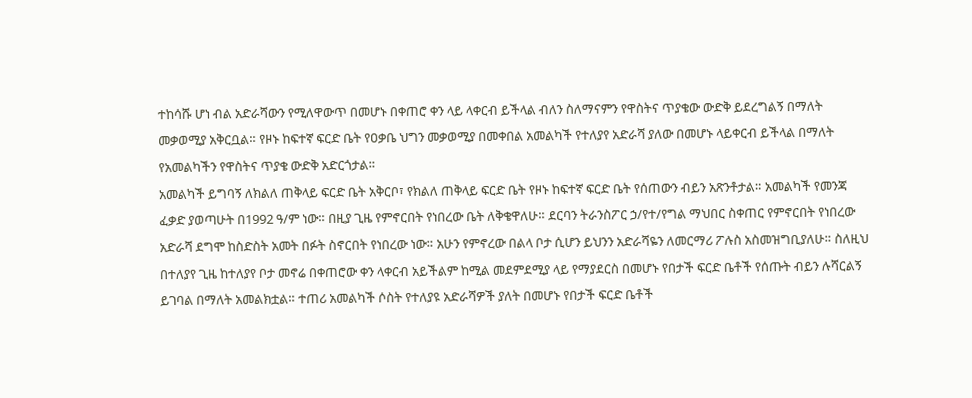ተከሳሹ ሆነ ብል አድራሻውን የሚለዋውጥ በመሆኑ በቀጠሮ ቀን ላይ ላቀርብ ይችላል ብለን ስለማናምን የዋስትና ጥያቄው ውድቅ ይደረግልኝ በማለት መቃወሚያ አቅርቧል። የዞኑ ከፍተኛ ፍርድ ቤት የዐቃቤ ህግን መቃወሚያ በመቀበል አመልካች የተለያየ አድራሻ ያለው በመሆኑ ላይቀርብ ይችላል በማለት የአመልካችን የዋስትና ጥያቄ ውድቅ አድርጎታል።
አመልካች ይግባኝ ለክልለ ጠቅላይ ፍርድ ቤት አቅርቦ፣ የክልለ ጠቅላይ ፍርድ ቤት የዞኑ ከፍተኛ ፍርድ ቤት የሰጠውን ብይን አጽንቶታል። አመልካች የመንጃ ፈቃድ ያወጣሁት በ1992 ዓ/ም ነው። በዚያ ጊዜ የምኖርበት የነበረው ቤት ለቅቄዋለሁ። ደርባን ትራንስፖር ኃ/የተ/የግል ማህበር ስቀጠር የምኖርበት የነበረው አድራሻ ደግሞ ከስድስት አመት በፉት ስኖርበት የነበረው ነው። አሁን የምኖረው በልላ ቦታ ሲሆን ይህንን አድራሻዬን ለመርማሪ ፖሉስ አስመዝግቢያለሁ። ስለዚህ በተለያየ ጊዜ ከተለያየ ቦታ መኖሬ በቀጠሮው ቀን ላቀርብ አይችልም ከሚል መደምደሚያ ላይ የማያደርስ በመሆኑ የበታች ፍርድ ቤቶች የሰጡት ብይን ሉሻርልኝ ይገባል በማለት አመልክቷል። ተጠሪ አመልካች ሶስት የተለያዩ አድራሻዎች ያለት በመሆኑ የበታች ፍርድ ቤቶች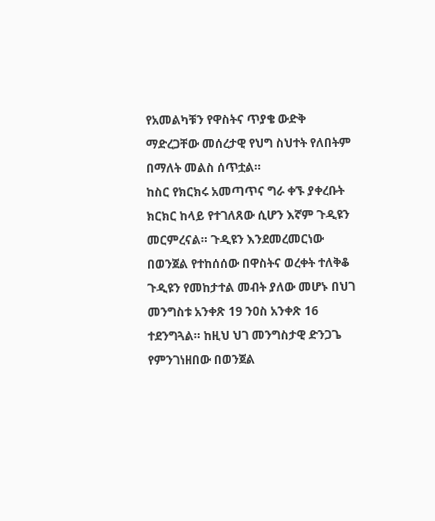የአመልካቹን የዋስትና ጥያቄ ውድቅ ማድረጋቸው መሰረታዊ የህግ ስህተት የለበትም በማለት መልስ ሰጥቷል።
ከስር የክርክሩ አመጣጥና ግራ ቀኙ ያቀረቡት ክርክር ከላይ የተገለጸው ሲሆን እኛም ጉዲዩን መርምረናል። ጉዲዩን እንደመረመርነው በወንጀል የተከሰሰው በዋስትና ወረቀት ተለቅቆ ጉዲዩን የመከታተል መብት ያለው መሆኑ በህገ መንግስቱ አንቀጽ 19 ንዐስ አንቀጽ 16 ተደንግጓል። ከዚህ ህገ መንግስታዊ ድንጋጌ የምንገነዘበው በወንጀል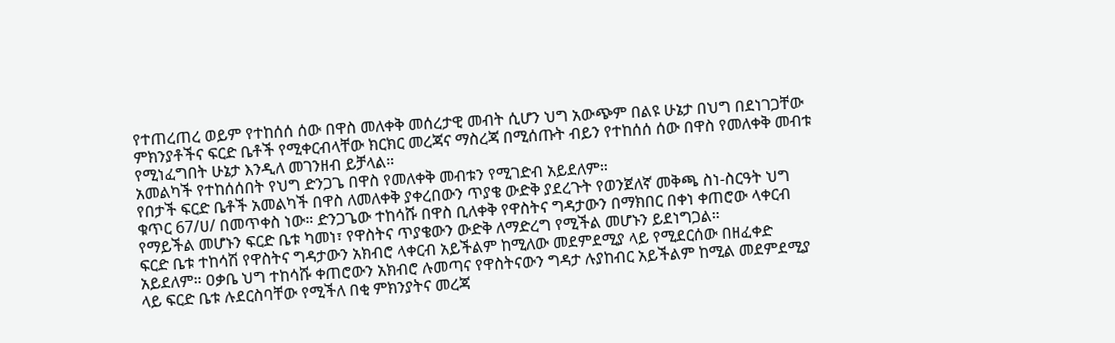የተጠረጠረ ወይም የተከሰሰ ሰው በዋስ መለቀቅ መሰረታዊ መብት ሲሆን ህግ አውጭም በልዩ ሁኔታ በህግ በደነገጋቸው ምክንያቶችና ፍርድ ቤቶች የሚቀርብላቸው ክርክር መረጃና ማስረጃ በሚሰጡት ብይን የተከሰሰ ሰው በዋስ የመለቀቅ መብቱ የሚነፈግበት ሁኔታ እንዲለ መገንዘብ ይቻላል።
አመልካች የተከሰሰበት የህግ ድንጋጌ በዋስ የመለቀቅ መብቱን የሚገድብ አይደለም።
የበታች ፍርድ ቤቶች አመልካች በዋስ ለመለቀቅ ያቀረበውን ጥያቄ ውድቅ ያደረጉት የወንጀለኛ መቅጫ ስነ-ስርዓት ህግ ቁጥር 67/ሀ/ በመጥቀስ ነው። ድንጋጌው ተከሳሹ በዋስ ቢለቀቅ የዋስትና ግዳታውን በማክበር በቀነ ቀጠሮው ላቀርብ የማይችል መሆኑን ፍርድ ቤቱ ካመነ፣ የዋስትና ጥያቄውን ውድቅ ለማድረግ የሚችል መሆኑን ይደነግጋል።
ፍርድ ቤቱ ተከሳሽ የዋስትና ግዳታውን አክብሮ ላቀርብ አይችልም ከሚለው መደምደሚያ ላይ የሚደርሰው በዘፈቀድ አይደለም። ዐቃቤ ህግ ተከሳሹ ቀጠሮውን አክብሮ ሉመጣና የዋስትናውን ግዳታ ሉያከብር አይችልም ከሚል መደምደሚያ ላይ ፍርድ ቤቱ ሉደርስባቸው የሚችለ በቂ ምክንያትና መረጃ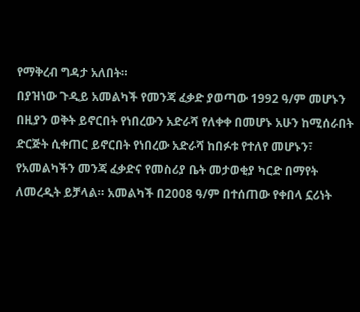የማቅረብ ግዳታ አለበት።
በያዝነው ጉዲይ አመልካች የመንጃ ፈቃድ ያወጣው 1992 ዓ/ም መሆኑን በዚያን ወቅት ይኖርበት የነበረውን አድራሻ የለቀቀ በመሆኑ አሁን ከሚሰራበት ድርጅት ሲቀጠር ይኖርበት የነበረው አድራሻ ከበፉቱ የተለየ መሆኑን፣ የአመልካችን መንጃ ፈቃድና የመስሪያ ቤት መታወቂያ ካርድ በማየት ለመረዲት ይቻላል። አመልካች በ2008 ዓ/ም በተሰጠው የቀበላ ኗሪነት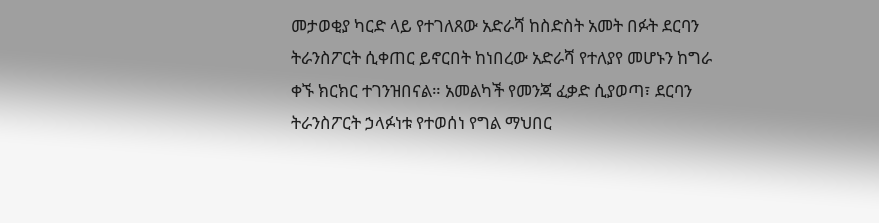መታወቂያ ካርድ ላይ የተገለጸው አድራሻ ከስድስት አመት በፉት ደርባን ትራንስፖርት ሲቀጠር ይኖርበት ከነበረው አድራሻ የተለያየ መሆኑን ከግራ ቀኙ ክርክር ተገንዝበናል። አመልካች የመንጃ ፈቃድ ሲያወጣ፣ ደርባን ትራንስፖርት ኃላፉነቱ የተወሰነ የግል ማህበር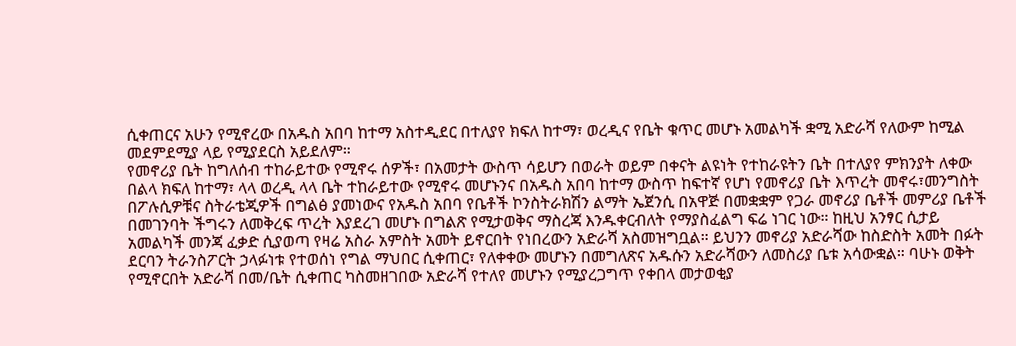ሲቀጠርና አሁን የሚኖረው በአዱስ አበባ ከተማ አስተዲደር በተለያየ ክፍለ ከተማ፣ ወረዲና የቤት ቁጥር መሆኑ አመልካች ቋሚ አድራሻ የለውም ከሚል መደምደሚያ ላይ የሚያደርስ አይደለም።
የመኖሪያ ቤት ከግለሰብ ተከራይተው የሚኖሩ ሰዎች፣ በአመታት ውስጥ ሳይሆን በወራት ወይም በቀናት ልዩነት የተከራዩትን ቤት በተለያየ ምክንያት ለቀው በልላ ክፍለ ከተማ፣ ላላ ወረዲ ላላ ቤት ተከራይተው የሚኖሩ መሆኑንና በአዱስ አበባ ከተማ ውስጥ ከፍተኛ የሆነ የመኖሪያ ቤት እጥረት መኖሩ፣መንግስት በፖሉሲዎቹና ስትራቴጂዎች በግልፅ ያመነውና የአዱስ አበባ የቤቶች ኮንስትራክሽን ልማት ኤጀንሲ በአዋጅ በመቋቋም የጋራ መኖሪያ ቤቶች መምሪያ ቤቶች በመገንባት ችግሩን ለመቅረፍ ጥረት እያደረገ መሆኑ በግልጽ የሚታወቅና ማስረጃ እንዱቀርብለት የማያስፈልግ ፍሬ ነገር ነው። ከዚህ አንፃር ሲታይ አመልካች መንጃ ፈቃድ ሲያወጣ የዛሬ አስራ አምስት አመት ይኖርበት የነበረውን አድራሻ አስመዝግቧል። ይህንን መኖሪያ አድራሻው ከስድስት አመት በፉት ደርባን ትራንስፖርት ኃላፉነቱ የተወሰነ የግል ማህበር ሲቀጠር፣ የለቀቀው መሆኑን በመግለጽና አዱሱን አድራሻውን ለመስሪያ ቤቱ አሳውቋል። ባሁኑ ወቅት የሚኖርበት አድራሻ በመ/ቤት ሲቀጠር ካስመዘገበው አድራሻ የተለየ መሆኑን የሚያረጋግጥ የቀበላ መታወቂያ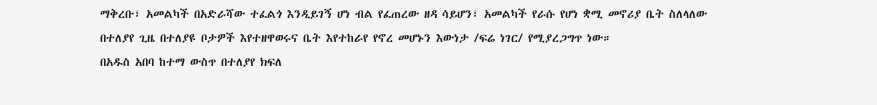ማቅረቡ፣ አመልካች በአድራሻው ተፈልጎ እንዲይገኝ ሆነ ብል የፈጠረው ዘዳ ሳይሆን፣ አመልካች የራሱ የሆነ ቋሚ መኖሪያ ቤት ስለላለው በተለያየ ጊዜ በተለያዩ ቦታዎች እየተዘዋወሩና ቤት እየተከራየ የኖረ መሆኑን እውነታ /ፍሬ ነገር/ የሚያረጋግጥ ነው።
በአዱስ አበባ ከተማ ውስጥ በተለያየ ክፍለ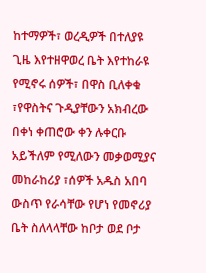ከተማዎች፣ ወረዲዎች በተለያዩ ጊዜ እየተዘዋወረ ቤት እየተከራዩ የሚኖሩ ሰዎች፣ በዋስ ቢለቀቁ ፣የዋስትና ጉዲያቸውን አክብረው በቀነ ቀጠሮው ቀን ሉቀርቡ አይችለም የሚለውን መቃወሚያና መከራከሪያ ፣ሰዎች አዱስ አበባ ውስጥ የራሳቸው የሆነ የመኖሪያ ቤት ስለላላቸው ከቦታ ወደ ቦታ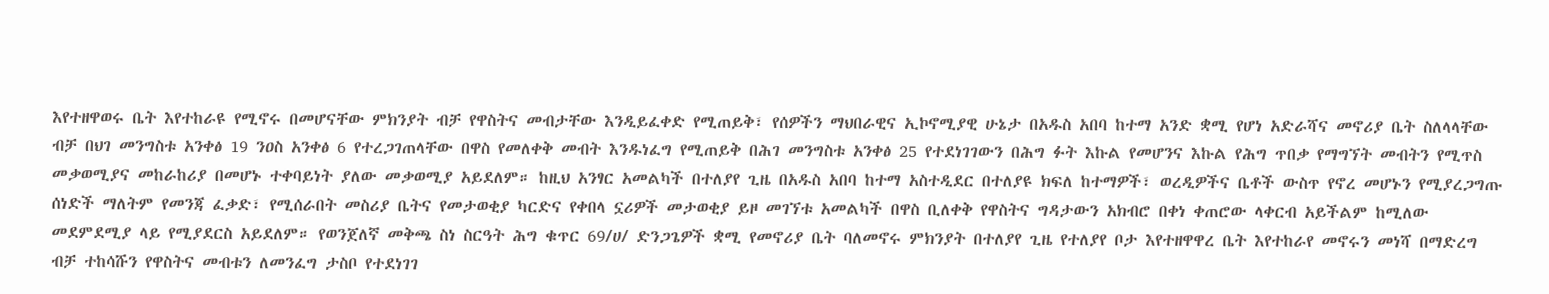እየተዘዋወሩ ቤት እየተከራዩ የሚኖሩ በመሆናቸው ምክንያት ብቻ የዋስትና መብታቸው እንዲይፈቀድ የሚጠይቅ፣ የሰዎችን ማህበራዊና ኢኮኖሚያዊ ሁኔታ በአዱስ አበባ ከተማ አንድ ቋሚ የሆነ አድራሻና መኖሪያ ቤት ስለላላቸው ብቻ በህገ መንግስቱ አንቀፅ 19 ንዐስ አንቀፅ 6 የተረጋገጠላቸው በዋስ የመለቀቅ መብት እንዱነፈግ የሚጠይቅ በሕገ መንግስቱ አንቀፅ 25 የተደነገገውን በሕግ ፉት እኩል የመሆንና እኩል የሕግ ጥበቃ የማግኘት መብትን የሚጥስ መቃወሚያና መከራከሪያ በመሆኑ ተቀባይነት ያለው መቃወሚያ አይደለም። ከዚህ አንፃር አመልካች በተለያየ ጊዜ በአዱስ አበባ ከተማ አስተዲደር በተለያዩ ክፍለ ከተማዎች፣ ወረዲዎችና ቤቶች ውስጥ የኖረ መሆኑን የሚያረጋግጡ ሰነድች ማለትም የመንጃ ፈቃድ፣ የሚሰራበት መስሪያ ቤትና የመታወቂያ ካርድና የቀበላ ኗሪዎች መታወቂያ ይዞ መገኘቱ አመልካች በዋስ ቢለቀቅ የዋስትና ግዳታውን አክብሮ በቀነ ቀጠሮው ላቀርብ አይችልም ከሚለው መደምደሚያ ላይ የሚያደርስ አይደለም። የወንጀለኛ መቅጫ ስነ ስርዓት ሕግ ቁጥር 69/ሀ/ ድንጋጌዎች ቋሚ የመኖሪያ ቤት ባለመኖሩ ምክንያት በተለያየ ጊዜ የተለያየ ቦታ እየተዘዋዋረ ቤት እየተከራየ መኖሩን መነሻ በማድረግ ብቻ ተከሳሹን የዋስትና መብቱን ለመንፈግ ታስቦ የተደነገገ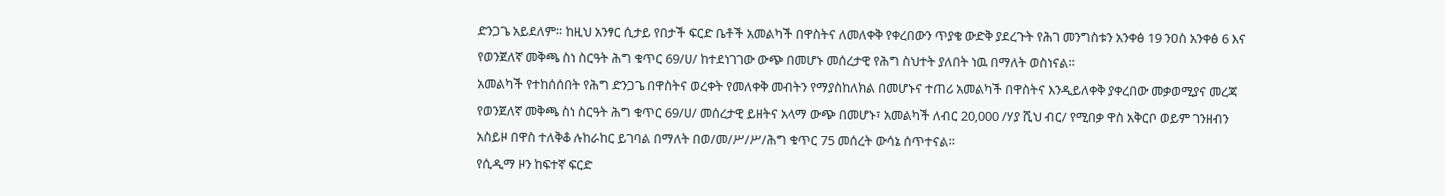ድንጋጌ አይደለም። ከዚህ አንፃር ሲታይ የበታች ፍርድ ቤቶች አመልካች በዋስትና ለመለቀቅ የቀረበውን ጥያቄ ውድቅ ያደረጉት የሕገ መንግስቱን አንቀፅ 19 ንዐስ አንቀፅ 6 እና የወንጀለኛ መቅጫ ስነ ስርዓት ሕግ ቁጥር 69/ሀ/ ከተደነገገው ውጭ በመሆኑ መሰረታዊ የሕግ ስህተት ያለበት ነዉ በማለት ወስነናል።
አመልካች የተከሰሰበት የሕግ ድንጋጌ በዋስትና ወረቀት የመለቀቅ መብትን የማያስከለክል በመሆኑና ተጠሪ አመልካች በዋስትና እንዲይለቀቅ ያቀረበው መቃወሚያና መረጃ የወንጀለኛ መቅጫ ስነ ስርዓት ሕግ ቁጥር 69/ሀ/ መሰረታዊ ይዘትና አላማ ውጭ በመሆኑ፣ አመልካች ለብር 20‚000 /ሃያ ሺህ ብር/ የሚበቃ ዋስ አቅርቦ ወይም ገንዘብን አስይዞ በዋስ ተለቅቆ ሉከራከር ይገባል በማለት በወ/መ/ሥ/ሥ/ሕግ ቁጥር 75 መሰረት ውሳኔ ሰጥተናል።
የሲዲማ ዞን ከፍተኛ ፍርድ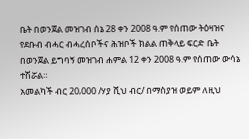ቤት በወንጀል መዝገብ ሰኔ 28 ቀን 2008 ዓ.ም የሰጠው ትዕዛዝና የደቡብ ብሓር ብሓረሰቦችና ሕዝቦች ክልል ጠቅላይ ፍርድ ቤት በወንጀል ይግባኝ መዝገብ ሐምል 12 ቀን 2008 ዓ.ም የሰጠው ውሳኔ ተሽሯል።
አመልካች ብር 20‚000 /ሃያ ሺህ ብር/ በማስያዝ ወይም ለዚህ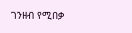ገንዘብ የሚበቃ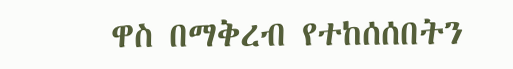ዋስ በማቅረብ የተከሰሰበትን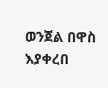ወንጀል በዋስ እያቀረበ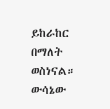ይከራከር በማለት ወስነናል። ውሳኔው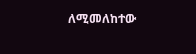ለሚመለከተው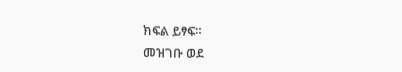ክፍል ይፃፍ።
መዝገቡ ወደ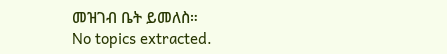መዝገብ ቤት ይመለስ።
No topics extracted.